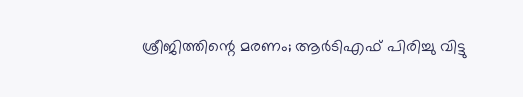ശ്രീജിത്തിന്റെ മരണം; ആര്‍ടിഎഫ് പിരിച്ചു വിട്ടു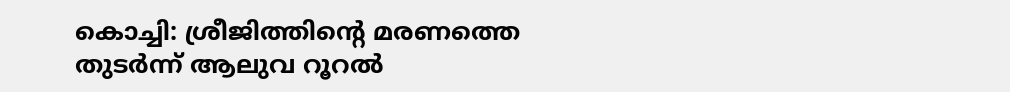കൊച്ചി: ശ്രീജിത്തിന്റെ മരണത്തെ തുടര്‍ന്ന് ആലുവ റൂറല്‍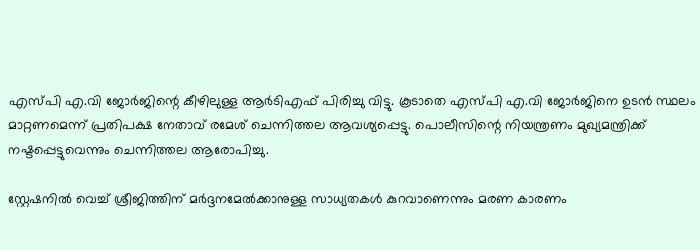എസ്പി എ.വി ജോര്‍ജിന്റെ കീഴിലുള്ള ആര്‍ടിഎഫ് പിരിച്ചു വിട്ടു. കൂടാതെ എസ്പി എ.വി ജോര്‍ജിനെ ഉടന്‍ സ്ഥലം മാറ്റണമെന്ന് പ്രതിപക്ഷ നേതാവ് രമേശ് ചെന്നിത്തല ആവശ്യപ്പെട്ടു. പൊലീസിന്റെ നിയന്ത്രണം മുഖ്യമന്ത്രിക്ക് നഷ്ടപ്പെട്ടുവെന്നും ചെന്നിത്തല ആരോപിച്ചു.

സ്റ്റേഷനില്‍ വെച്ച്‌ ശ്രീജിത്തിന് മര്‍ദ്ദനമേല്‍ക്കാനുള്ള സാധ്യതകള്‍ കുറവാണെന്നും മരണ കാരണം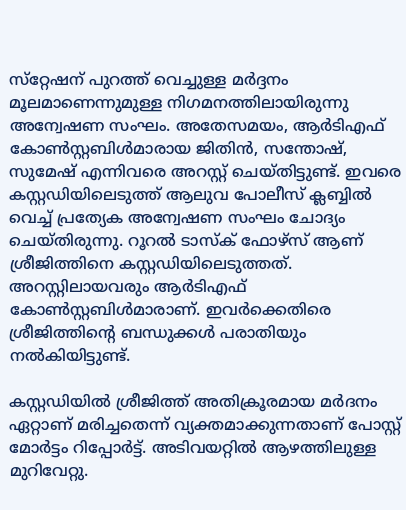സ്‌റ്റേഷന് പുറത്ത് വെച്ചുള്ള മര്‍ദ്ദനം മൂലമാണെന്നുമുള്ള നിഗമനത്തിലായിരുന്നു അന്വേഷണ സംഘം. അതേസമയം, ആര്‍ടിഎഫ് കോണ്‍സ്റ്റബിള്‍മാരായ ജിതിന്‍, സന്തോഷ്, സുമേഷ് എന്നിവരെ അറസ്റ്റ് ചെയ്തിട്ടുണ്ട്. ഇവരെ കസ്റ്റഡിയിലെടുത്ത് ആലുവ പോലീസ് ക്ലബ്ബില്‍ വെച്ച്‌ പ്രത്യേക അന്വേഷണ സംഘം ചോദ്യം ചെയ്തിരുന്നു. റൂറല്‍ ടാസ്‌ക് ഫോഴ്‌സ് ആണ് ശ്രീജിത്തിനെ കസ്റ്റഡിയിലെടുത്തത്. അറസ്റ്റിലായവരും ആര്‍ടിഎഫ് കോണ്‍സ്റ്റബിള്‍മാരാണ്. ഇവര്‍ക്കെതിരെ ശ്രീജിത്തിന്റെ ബന്ധുക്കള്‍ പരാതിയും നല്‍കിയിട്ടുണ്ട്.

കസ്റ്റഡിയില്‍ ശ്രീജിത്ത് അതിക്രൂരമായ മര്‍ദനം ഏറ്റാണ് മരിച്ചതെന്ന് വ്യക്തമാക്കുന്നതാണ് പോസ്റ്റ് മോര്‍ട്ടം റിപ്പോര്‍ട്ട്. അടിവയറ്റില്‍ ആഴത്തിലുള്ള മുറിവേറ്റു.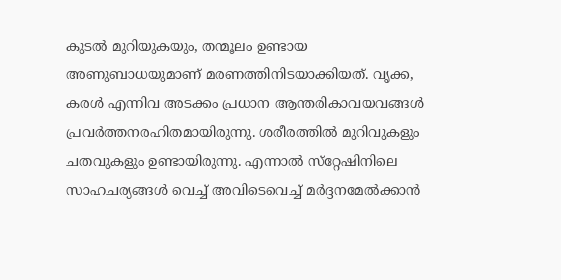കുടല്‍ മുറിയുകയും, തന്മൂലം ഉണ്ടായ അണുബാധയുമാണ് മരണത്തിനിടയാക്കിയത്. വൃക്ക, കരള്‍ എന്നിവ അടക്കം പ്രധാന ആന്തരികാവയവങ്ങള്‍ പ്രവര്‍ത്തനരഹിതമായിരുന്നു. ശരീരത്തില്‍ മുറിവുകളും ചതവുകളും ഉണ്ടായിരുന്നു. എന്നാല്‍ സ്‌റ്റേഷിനിലെ സാഹചര്യങ്ങള്‍ വെച്ച്‌ അവിടെവെച്ച്‌ മര്‍ദ്ദനമേല്‍ക്കാന്‍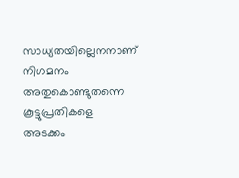സാധ്യതയില്ലെനനാണ് നിഗമനം അതുകൊണ്ടുതന്നെ കൂട്ടുപ്രതികളെ അടക്കം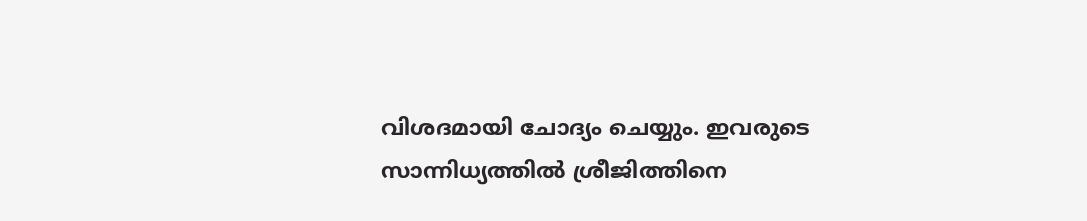വിശദമായി ചോദ്യം ചെയ്യും. ഇവരുടെ സാന്നിധ്യത്തില്‍ ശ്രീജിത്തിനെ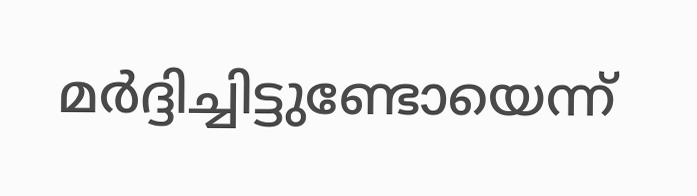മര്‍ദ്ദിച്ചിട്ടുണ്ടോയെന്ന്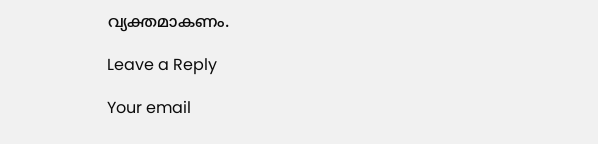വ്യക്തമാകണം.

Leave a Reply

Your email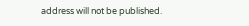address will not be published.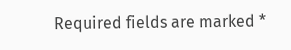Required fields are marked *